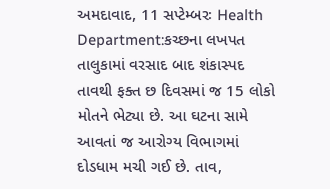અમદાવાદ, 11 સપ્ટેમ્બરઃ Health Department:કચ્છના લખપત તાલુકામાં વરસાદ બાદ શંકાસ્પદ તાવથી ફક્ત છ દિવસમાં જ 15 લોકો મોતને ભેટ્યા છે. આ ઘટના સામે આવતાં જ આરોગ્ય વિભાગમાં દોડધામ મચી ગઈ છે. તાવ,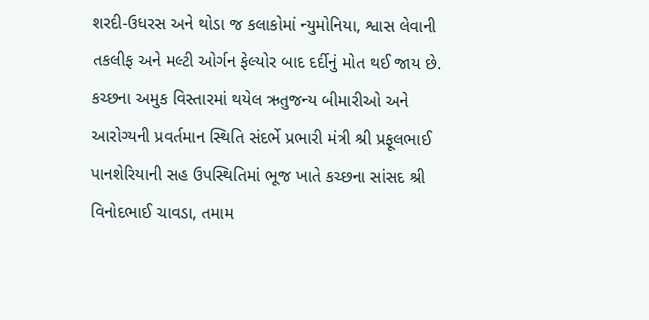શરદી-ઉધરસ અને થોડા જ કલાકોમાં ન્યુમોનિયા, શ્વાસ લેવાની તકલીફ અને મલ્ટી ઓર્ગન ફેલ્યોર બાદ દર્દીનું મોત થઈ જાય છે.
કચ્છના અમુક વિસ્તારમાં થયેલ ઋતુજન્ય બીમારીઓ અને આરોગ્યની પ્રવર્તમાન સ્થિતિ સંદર્ભે પ્રભારી મંત્રી શ્રી પ્રફૂલભાઈ પાનશેરિયાની સહ ઉપસ્થિતિમાં ભૂજ ખાતે કચ્છના સાંસદ શ્રી વિનોદભાઈ ચાવડા, તમામ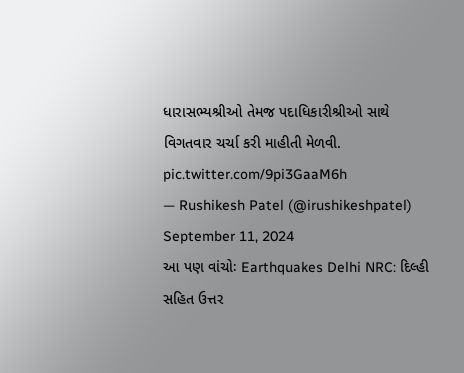ધારાસભ્યશ્રીઓ તેમજ પદાધિકારીશ્રીઓ સાથે વિગતવાર ચર્ચા કરી માહીતી મેળવી. pic.twitter.com/9pi3GaaM6h
— Rushikesh Patel (@irushikeshpatel) September 11, 2024
આ પણ વાંચોઃ Earthquakes Delhi NRC: દિલ્હી સહિત ઉત્તર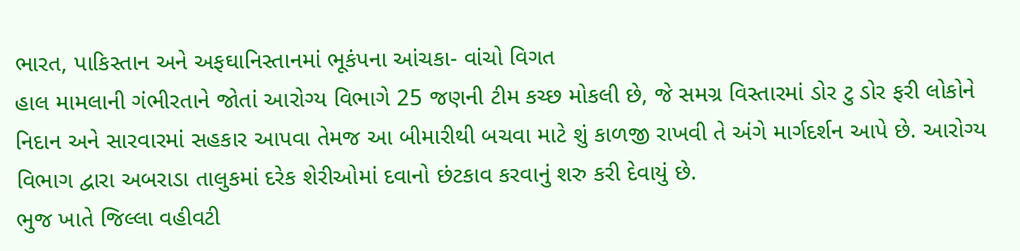ભારત, પાકિસ્તાન અને અફઘાનિસ્તાનમાં ભૂકંપના આંચકા- વાંચો વિગત
હાલ મામલાની ગંભીરતાને જોતાં આરોગ્ય વિભાગે 25 જણની ટીમ કચ્છ મોકલી છે, જે સમગ્ર વિસ્તારમાં ડોર ટુ ડોર ફરી લોકોને નિદાન અને સારવારમાં સહકાર આપવા તેમજ આ બીમારીથી બચવા માટે શું કાળજી રાખવી તે અંગે માર્ગદર્શન આપે છે. આરોગ્ય વિભાગ દ્વારા અબરાડા તાલુકમાં દરેક શેરીઓમાં દવાનો છંટકાવ કરવાનું શરુ કરી દેવાયું છે.
ભુજ ખાતે જિલ્લા વહીવટી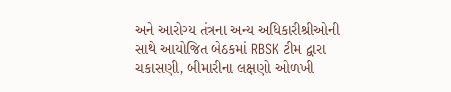અને આરોગ્ય તંત્રના અન્ય અધિકારીશ્રીઓની સાથે આયોજિત બેઠકમાં RBSK ટીમ દ્વારા ચકાસણી, બીમારીના લક્ષણો ઓળખી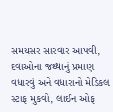સમયસર સારવાર આપવી, દવાઓના જથ્થાનું પ્રમાણ વધારવું અને વધારાનો મેડિકલ સ્ટાફ મુકવો, લાઈન ઓફ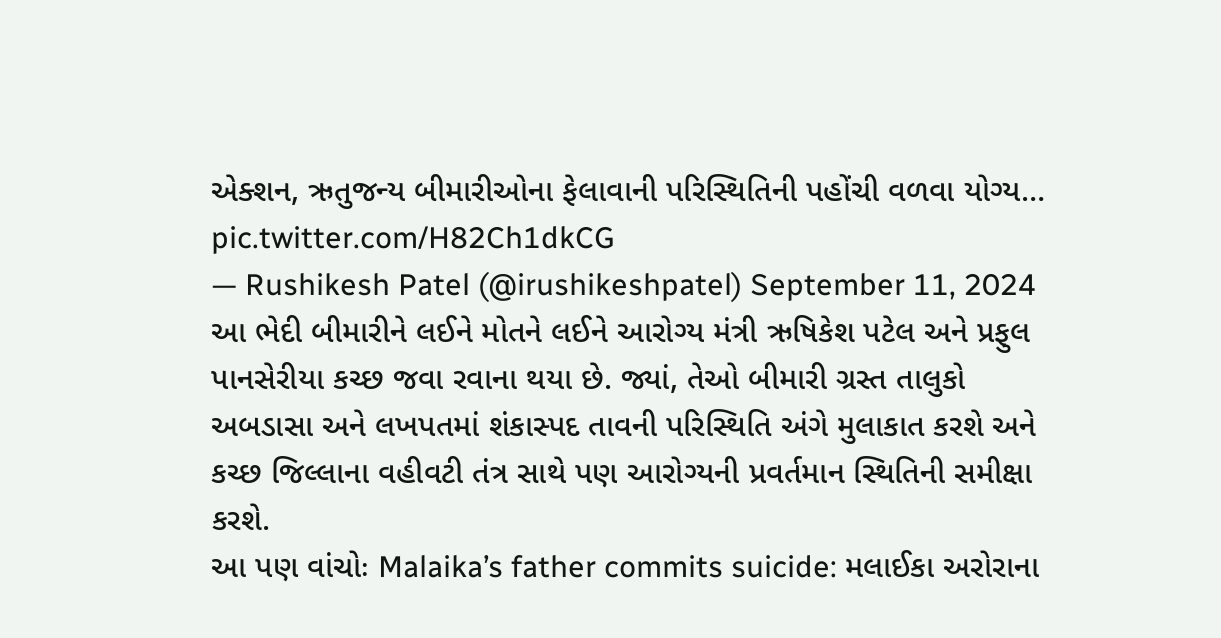એક્શન, ઋતુજન્ય બીમારીઓના ફેલાવાની પરિસ્થિતિની પહોંચી વળવા યોગ્ય… pic.twitter.com/H82Ch1dkCG
— Rushikesh Patel (@irushikeshpatel) September 11, 2024
આ ભેદી બીમારીને લઈને મોતને લઈને આરોગ્ય મંત્રી ઋષિકેશ પટેલ અને પ્રફુલ પાનસેરીયા કચ્છ જવા રવાના થયા છે. જ્યાં, તેઓ બીમારી ગ્રસ્ત તાલુકો અબડાસા અને લખપતમાં શંકાસ્પદ તાવની પરિસ્થિતિ અંગે મુલાકાત કરશે અને કચ્છ જિલ્લાના વહીવટી તંત્ર સાથે પણ આરોગ્યની પ્રવર્તમાન સ્થિતિની સમીક્ષા કરશે.
આ પણ વાંચોઃ Malaika’s father commits suicide: મલાઈકા અરોરાના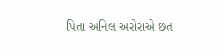પિતા અનિલ અરોરાએ છત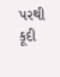પરથી કૂદી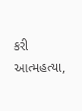કરી આત્મહત્યા,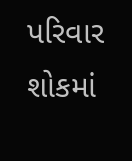પરિવાર શોકમાં